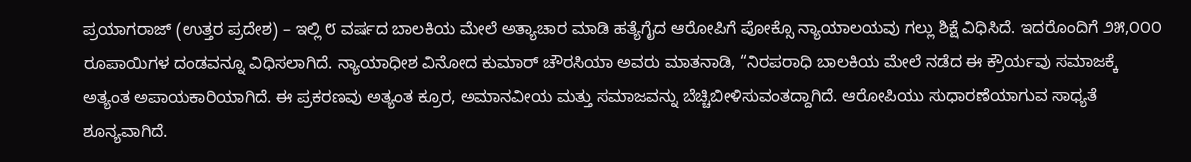ಪ್ರಯಾಗರಾಜ್ (ಉತ್ತರ ಪ್ರದೇಶ) – ಇಲ್ಲಿ ೮ ವರ್ಷದ ಬಾಲಕಿಯ ಮೇಲೆ ಅತ್ಯಾಚಾರ ಮಾಡಿ ಹತ್ಯೆಗೈದ ಆರೋಪಿಗೆ ಪೋಕ್ಸೊ ನ್ಯಾಯಾಲಯವು ಗಲ್ಲು ಶಿಕ್ಷೆ ವಿಧಿಸಿದೆ. ಇದರೊಂದಿಗೆ ೨೫,೦೦೦ ರೂಪಾಯಿಗಳ ದಂಡವನ್ನೂ ವಿಧಿಸಲಾಗಿದೆ. ನ್ಯಾಯಾಧೀಶ ವಿನೋದ ಕುಮಾರ್ ಚೌರಸಿಯಾ ಅವರು ಮಾತನಾಡಿ, “ನಿರಪರಾಧಿ ಬಾಲಕಿಯ ಮೇಲೆ ನಡೆದ ಈ ಕ್ರೌರ್ಯವು ಸಮಾಜಕ್ಕೆ ಅತ್ಯಂತ ಅಪಾಯಕಾರಿಯಾಗಿದೆ. ಈ ಪ್ರಕರಣವು ಅತ್ಯಂತ ಕ್ರೂರ, ಅಮಾನವೀಯ ಮತ್ತು ಸಮಾಜವನ್ನು ಬೆಚ್ಚಿಬೀಳಿಸುವಂತದ್ದಾಗಿದೆ. ಆರೋಪಿಯು ಸುಧಾರಣೆಯಾಗುವ ಸಾಧ್ಯತೆ ಶೂನ್ಯವಾಗಿದೆ.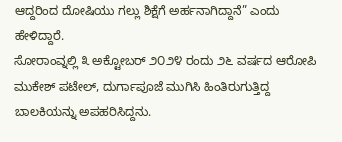ಆದ್ದರಿಂದ ದೋಷಿಯು ಗಲ್ಲು ಶಿಕ್ಷೆಗೆ ಅರ್ಹನಾಗಿದ್ದಾನೆ” ಎಂದು ಹೇಳಿದ್ದಾರೆ.
ಸೋರಾಂವ್ನಲ್ಲಿ ೩ ಅಕ್ಟೋಬರ್ ೨೦೨೪ ರಂದು ೨೬ ವರ್ಷದ ಆರೋಪಿ ಮುಕೇಶ್ ಪಟೇಲ್, ದುರ್ಗಾಪೂಜೆ ಮುಗಿಸಿ ಹಿಂತಿರುಗುತ್ತಿದ್ದ ಬಾಲಕಿಯನ್ನು ಅಪಹರಿಸಿದ್ದನು.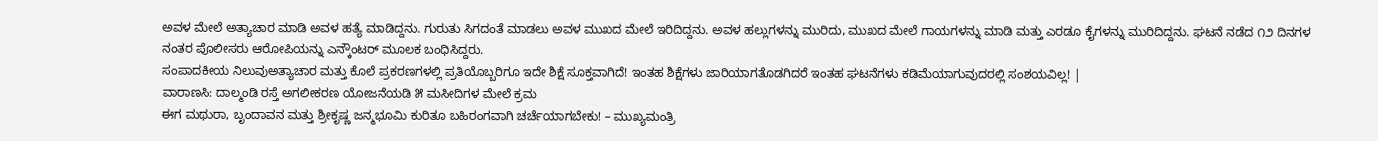ಅವಳ ಮೇಲೆ ಅತ್ಯಾಚಾರ ಮಾಡಿ ಅವಳ ಹತ್ಯೆ ಮಾಡಿದ್ದನು. ಗುರುತು ಸಿಗದಂತೆ ಮಾಡಲು ಅವಳ ಮುಖದ ಮೇಲೆ ಇರಿದಿದ್ದನು. ಅವಳ ಹಲ್ಲುಗಳನ್ನು ಮುರಿದು, ಮುಖದ ಮೇಲೆ ಗಾಯಗಳನ್ನು ಮಾಡಿ ಮತ್ತು ಎರಡೂ ಕೈಗಳನ್ನು ಮುರಿದಿದ್ದನು. ಘಟನೆ ನಡೆದ ೧೨ ದಿನಗಳ ನಂತರ ಪೊಲೀಸರು ಆರೋಪಿಯನ್ನು ಎನ್ಕೌಂಟರ್ ಮೂಲಕ ಬಂಧಿಸಿದ್ದರು.
ಸಂಪಾದಕೀಯ ನಿಲುವುಅತ್ಯಾಚಾರ ಮತ್ತು ಕೊಲೆ ಪ್ರಕರಣಗಳಲ್ಲಿ ಪ್ರತಿಯೊಬ್ಬರಿಗೂ ಇದೇ ಶಿಕ್ಷೆ ಸೂಕ್ತವಾಗಿದೆ! ಇಂತಹ ಶಿಕ್ಷೆಗಳು ಜಾರಿಯಾಗತೊಡಗಿದರೆ ಇಂತಹ ಘಟನೆಗಳು ಕಡಿಮೆಯಾಗುವುದರಲ್ಲಿ ಸಂಶಯವಿಲ್ಲ! |
ವಾರಾಣಸಿ: ದಾಲ್ಮಂಡಿ ರಸ್ತೆ ಅಗಲೀಕರಣ ಯೋಜನೆಯಡಿ ೫ ಮಸೀದಿಗಳ ಮೇಲೆ ಕ್ರಮ
ಈಗ ಮಥುರಾ, ಬೃಂದಾವನ ಮತ್ತು ಶ್ರೀಕೃಷ್ಣ ಜನ್ಮಭೂಮಿ ಕುರಿತೂ ಬಹಿರಂಗವಾಗಿ ಚರ್ಚೆಯಾಗಬೇಕು! – ಮುಖ್ಯಮಂತ್ರಿ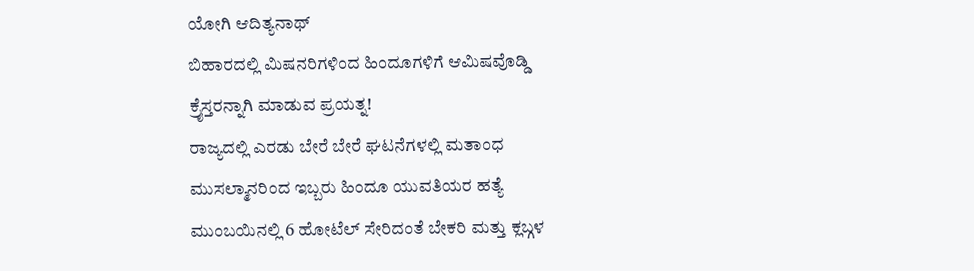ಯೋಗಿ ಆದಿತ್ಯನಾಥ್
ಬಿಹಾರದಲ್ಲಿ ಮಿಷನರಿಗಳಿಂದ ಹಿಂದೂಗಳಿಗೆ ಆಮಿಷವೊಡ್ಡಿ ಕ್ರೈಸ್ತರನ್ನಾಗಿ ಮಾಡುವ ಪ್ರಯತ್ನ!
ರಾಜ್ಯದಲ್ಲಿ ಎರಡು ಬೇರೆ ಬೇರೆ ಘಟನೆಗಳಲ್ಲಿ ಮತಾಂಧ ಮುಸಲ್ಮಾನರಿಂದ ಇಬ್ಬರು ಹಿಂದೂ ಯುವತಿಯರ ಹತ್ಯೆ
ಮುಂಬಯಿನಲ್ಲಿ 6 ಹೋಟೆಲ್ ಸೇರಿದಂತೆ ಬೇಕರಿ ಮತ್ತು ಕ್ಲಬ್ಗಳ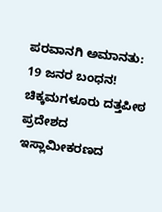ಪರವಾನಗಿ ಅಮಾನತು: 19 ಜನರ ಬಂಧನ!
ಚಿಕ್ಕಮಗಳೂರು ದತ್ತಪೀಠ ಪ್ರದೇಶದ ಇಸ್ಲಾಮೀಕರಣದ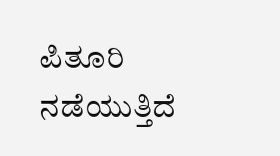ಪಿತೂರಿ ನಡೆಯುತ್ತಿದೆ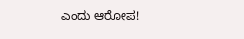ಎಂದು ಆರೋಪ!